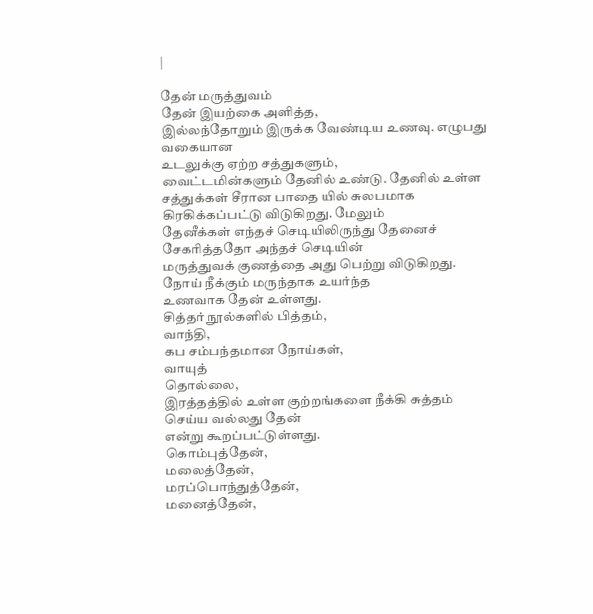|

தேன் மருத்துவம்
தேன் இயற்கை அளித்த,
இல்லந்தோறும் இருக்க வேண்டிய உணவு. எழுபது
வகையான
உடலுக்கு ஏற்ற சத்துகளும்,
வைட்டமின்களும் தேனில் உண்டு. தேனில் உள்ள
சத்துக்கள் சீரான பாதை யில் சுலபமாக
கிரகிக்கப்பட்டு விடுகிறது. மேலும்
தேனீக்கள் எந்தச் செடியிலிருந்து தேனைச்
சேகரித்ததோ அந்தச் செடியின்
மருத்துவக் குணத்தை அது பெற்று விடுகிறது.
நோய் நீக்கும் மருந்தாக உயர்ந்த
உணவாக தேன் உள்ளது.
சித்தர் நூல்களில் பித்தம்,
வாந்தி,
கப சம்பந்தமான நோய்கள்,
வாயுத்
தொல்லை,
இரத்தத்தில் உள்ள குற்றங்களை நீக்கி சுத்தம்
செய்ய வல்லது தேன்
என்று கூறப்பட்டுள்ளது.
கொம்புத்தேன்,
மலைத்தேன்,
மரப்பொந்துத்தேன்,
மனைத்தேன்,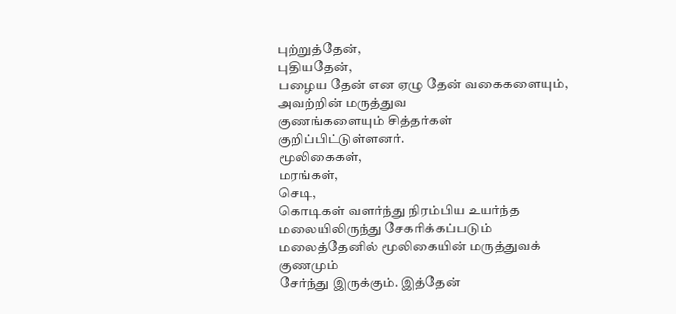புற்றுத்தேன்,
புதியதேன்,
பழைய தேன் என ஏழு தேன் வகைகளையும்,
அவற்றின் மருத்துவ
குணங்களையும் சித்தர்கள் குறிப்பிட்டுள்ளனர்.
மூலிகைகள்,
மரங்கள்,
செடி,
கொடிகள் வளர்ந்து நிரம்பிய உயர்ந்த
மலையிலிருந்து சேகரிக்கப்படும்
மலைத்தேனில் மூலிகையின் மருத்துவக் குணமும்
சேர்ந்து இருக்கும். இத்தேன்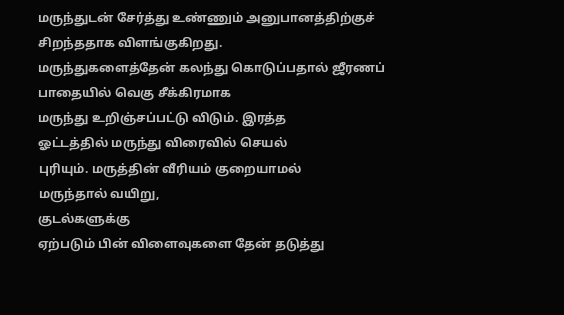மருந்துடன் சேர்த்து உண்ணும் அனுபானத்திற்குச்
சிறந்ததாக விளங்குகிறது.
மருந்துகளைத்தேன் கலந்து கொடுப்பதால் ஜீரணப்
பாதையில் வெகு சீக்கிரமாக
மருந்து உறிஞ்சப்பட்டு விடும். இரத்த
ஓட்டத்தில் மருந்து விரைவில் செயல்
புரியும். மருத்தின் வீரியம் குறையாமல்
மருந்தால் வயிறு,
குடல்களுக்கு
ஏற்படும் பின் விளைவுகளை தேன் தடுத்து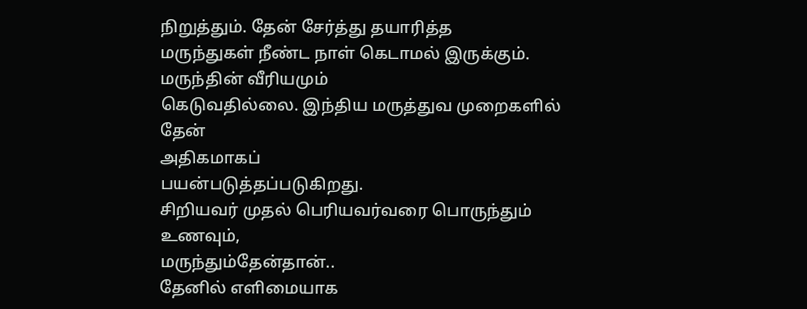நிறுத்தும். தேன் சேர்த்து தயாரித்த
மருந்துகள் நீண்ட நாள் கெடாமல் இருக்கும்.
மருந்தின் வீரியமும்
கெடுவதில்லை. இந்திய மருத்துவ முறைகளில் தேன்
அதிகமாகப்
பயன்படுத்தப்படுகிறது.
சிறியவர் முதல் பெரியவர்வரை பொருந்தும் உணவும்,
மருந்தும்தேன்தான்..
தேனில் எளிமையாக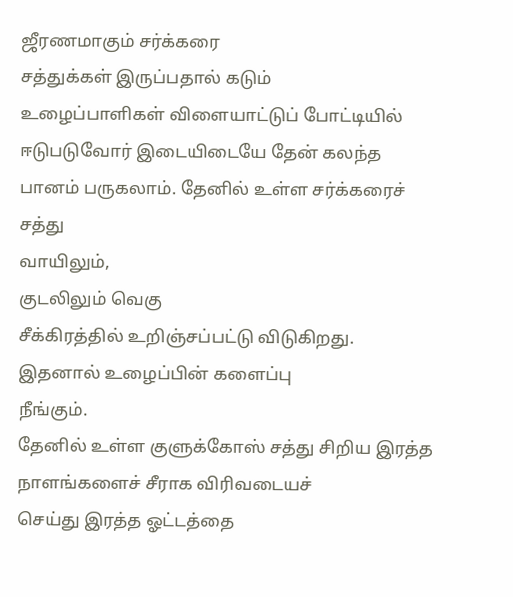ஜீரணமாகும் சர்க்கரை
சத்துக்கள் இருப்பதால் கடும்
உழைப்பாளிகள் விளையாட்டுப் போட்டியில்
ஈடுபடுவோர் இடையிடையே தேன் கலந்த
பானம் பருகலாம். தேனில் உள்ள சர்க்கரைச் சத்து
வாயிலும்,
குடலிலும் வெகு
சீக்கிரத்தில் உறிஞ்சப்பட்டு விடுகிறது.
இதனால் உழைப்பின் களைப்பு
நீங்கும்.
தேனில் உள்ள குளுக்கோஸ் சத்து சிறிய இரத்த
நாளங்களைச் சீராக விரிவடையச்
செய்து இரத்த ஓட்டத்தை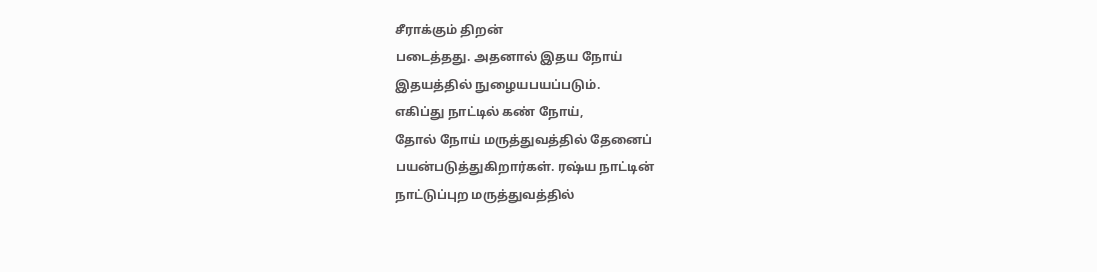சீராக்கும் திறன்
படைத்தது. அதனால் இதய நோய்
இதயத்தில் நுழையபயப்படும்.
எகிப்து நாட்டில் கண் நோய்,
தோல் நோய் மருத்துவத்தில் தேனைப்
பயன்படுத்துகிறார்கள். ரஷ்ய நாட்டின்
நாட்டுப்புற மருத்துவத்தில்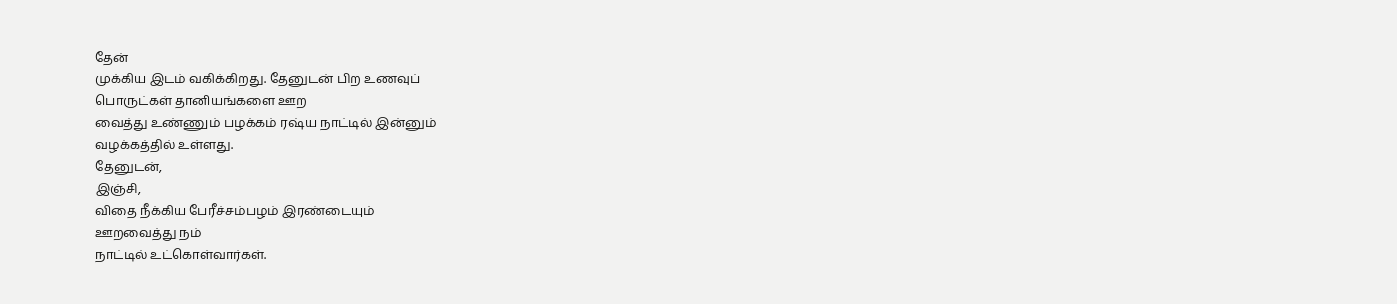தேன்
முக்கிய இடம் வகிக்கிறது. தேனுடன் பிற உணவுப்
பொருட்கள் தானியங்களை ஊற
வைத்து உண்ணும் பழக்கம் ரஷ்ய நாட்டில் இன்னும்
வழக்கத்தில் உள்ளது.
தேனுடன்,
இஞ்சி,
விதை நீக்கிய பேரீச்சம்பழம் இரண்டையும்
ஊறவைத்து நம்
நாட்டில் உட்கொள்வார்கள்.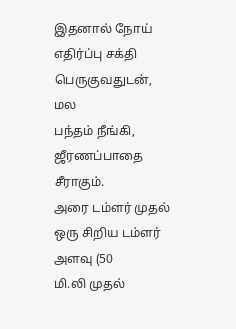இதனால் நோய்
எதிர்ப்பு சக்தி பெருகுவதுடன்,
மல
பந்தம் நீங்கி,
ஜீரணப்பாதை சீராகும்.
அரை டம்ளர் முதல் ஒரு சிறிய டம்ளர் அளவு (50
மி.லி முதல்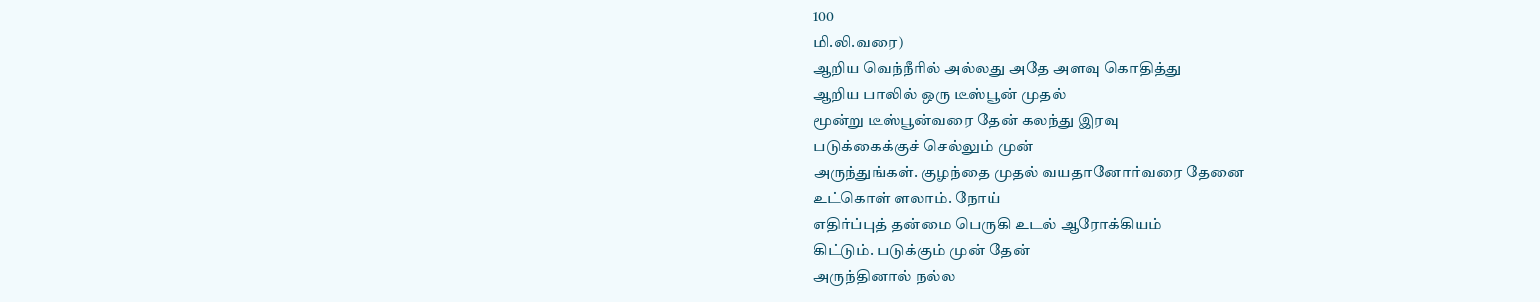100
மி.லி.வரை)
ஆறிய வெந்நீரில் அல்லது அதே அளவு கொதித்து
ஆறிய பாலில் ஒரு டீஸ்பூன் முதல்
மூன்று டீஸ்பூன்வரை தேன் கலந்து இரவு
படுக்கைக்குச் செல்லும் முன்
அருந்துங்கள். குழந்தை முதல் வயதானோர்வரை தேனை
உட்கொள் ளலாம். நோய்
எதிர்ப்புத் தன்மை பெருகி உடல் ஆரோக்கியம்
கிட்டும். படுக்கும் முன் தேன்
அருந்தினால் நல்ல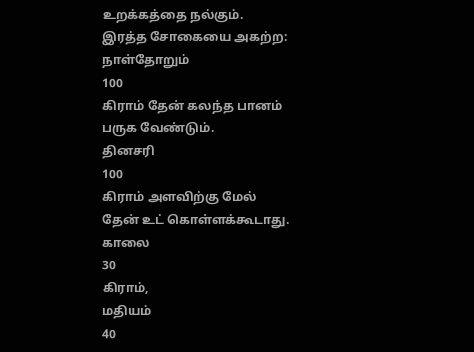உறக்கத்தை நல்கும்.
இரத்த சோகையை அகற்ற:
நாள்தோறும்
100
கிராம் தேன் கலந்த பானம் பருக வேண்டும்.
தினசரி
100
கிராம் அளவிற்கு மேல் தேன் உட் கொள்ளக்கூடாது.
காலை
30
கிராம்,
மதியம்
40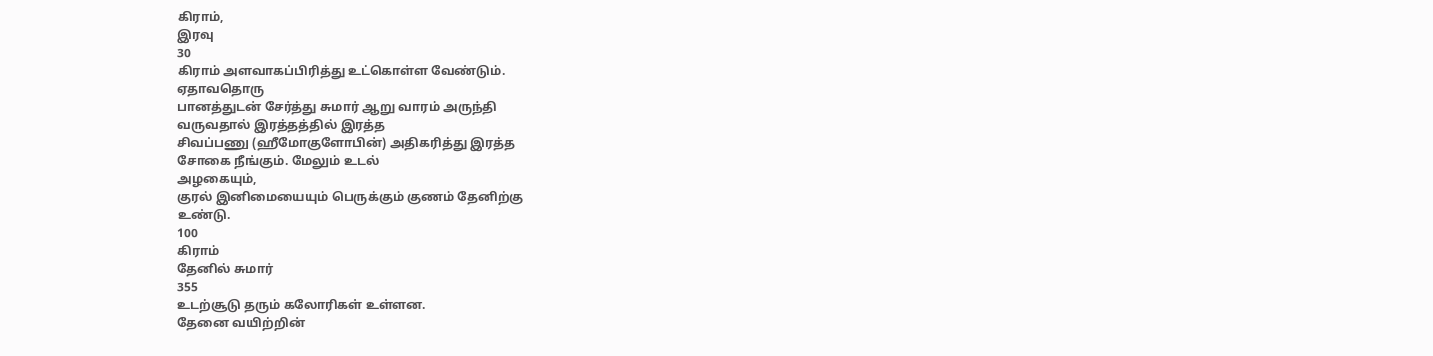கிராம்,
இரவு
30
கிராம் அளவாகப்பிரித்து உட்கொள்ள வேண்டும்.
ஏதாவதொரு
பானத்துடன் சேர்த்து சுமார் ஆறு வாரம் அருந்தி
வருவதால் இரத்தத்தில் இரத்த
சிவப்பணு (ஹீமோகுளோபின்) அதிகரித்து இரத்த
சோகை நீங்கும். மேலும் உடல்
அழகையும்,
குரல் இனிமையையும் பெருக்கும் குணம் தேனிற்கு
உண்டு.
100
கிராம்
தேனில் சுமார்
355
உடற்சூடு தரும் கலோரிகள் உள்ளன.
தேனை வயிற்றின்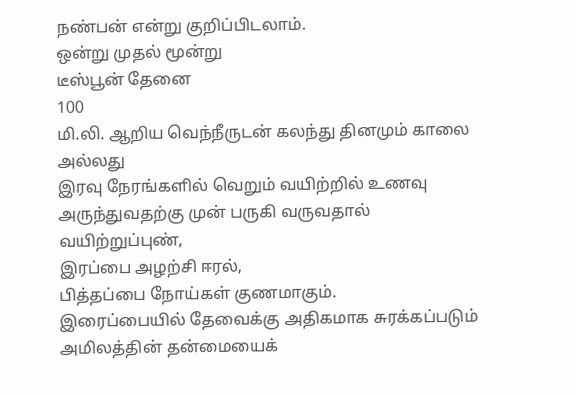நண்பன் என்று குறிப்பிடலாம்.
ஒன்று முதல் மூன்று
டீஸ்பூன் தேனை
100
மி.லி. ஆறிய வெந்நீருடன் கலந்து தினமும் காலை
அல்லது
இரவு நேரங்களில் வெறும் வயிற்றில் உணவு
அருந்துவதற்கு முன் பருகி வருவதால்
வயிற்றுப்புண்,
இரப்பை அழற்சி ஈரல்,
பித்தப்பை நோய்கள் குணமாகும்.
இரைப்பையில் தேவைக்கு அதிகமாக சுரக்கப்படும்
அமிலத்தின் தன்மையைக்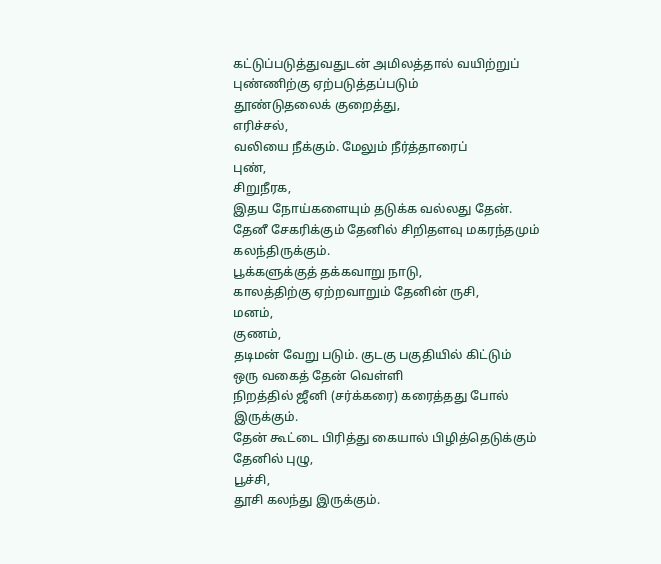கட்டுப்படுத்துவதுடன் அமிலத்தால் வயிற்றுப்
புண்ணிற்கு ஏற்படுத்தப்படும்
தூண்டுதலைக் குறைத்து,
எரிச்சல்,
வலியை நீக்கும். மேலும் நீர்த்தாரைப்
புண்,
சிறுநீரக,
இதய நோய்களையும் தடுக்க வல்லது தேன்.
தேனீ சேகரிக்கும் தேனில் சிறிதளவு மகரந்தமும்
கலந்திருக்கும்.
பூக்களுக்குத் தக்கவாறு நாடு,
காலத்திற்கு ஏற்றவாறும் தேனின் ருசி,
மனம்,
குணம்,
தடிமன் வேறு படும். குடகு பகுதியில் கிட்டும்
ஒரு வகைத் தேன் வெள்ளி
நிறத்தில் ஜீனி (சர்க்கரை) கரைத்தது போல்
இருக்கும்.
தேன் கூட்டை பிரித்து கையால் பிழித்தெடுக்கும்
தேனில் புழு,
பூச்சி,
தூசி கலந்து இருக்கும்.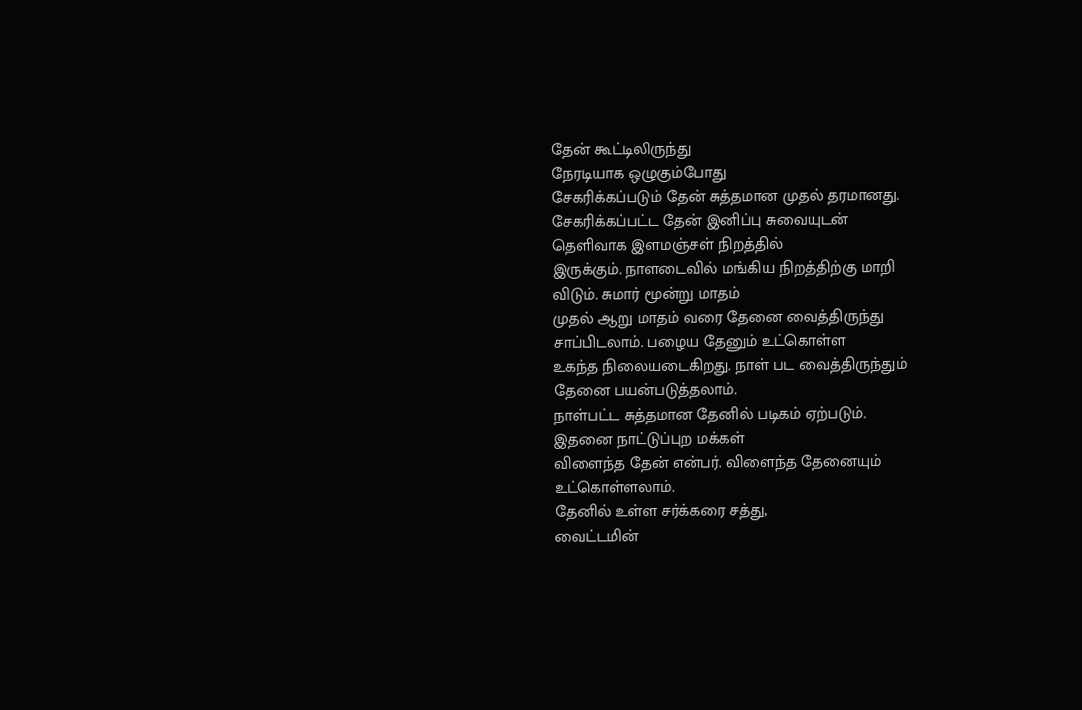தேன் கூட்டிலிருந்து
நேரடியாக ஒழுகும்போது
சேகரிக்கப்படும் தேன் சுத்தமான முதல் தரமானது.
சேகரிக்கப்பட்ட தேன் இனிப்பு சுவையுடன்
தெளிவாக இளமஞ்சள் நிறத்தில்
இருக்கும். நாளடைவில் மங்கிய நிறத்திற்கு மாறி
விடும். சுமார் மூன்று மாதம்
முதல் ஆறு மாதம் வரை தேனை வைத்திருந்து
சாப்பிடலாம். பழைய தேனும் உட்கொள்ள
உகந்த நிலையடைகிறது. நாள் பட வைத்திருந்தும்
தேனை பயன்படுத்தலாம்.
நாள்பட்ட சுத்தமான தேனில் படிகம் ஏற்படும்.
இதனை நாட்டுப்புற மக்கள்
விளைந்த தேன் என்பர். விளைந்த தேனையும்
உட்கொள்ளலாம்.
தேனில் உள்ள சர்க்கரை சத்து,
வைட்டமின்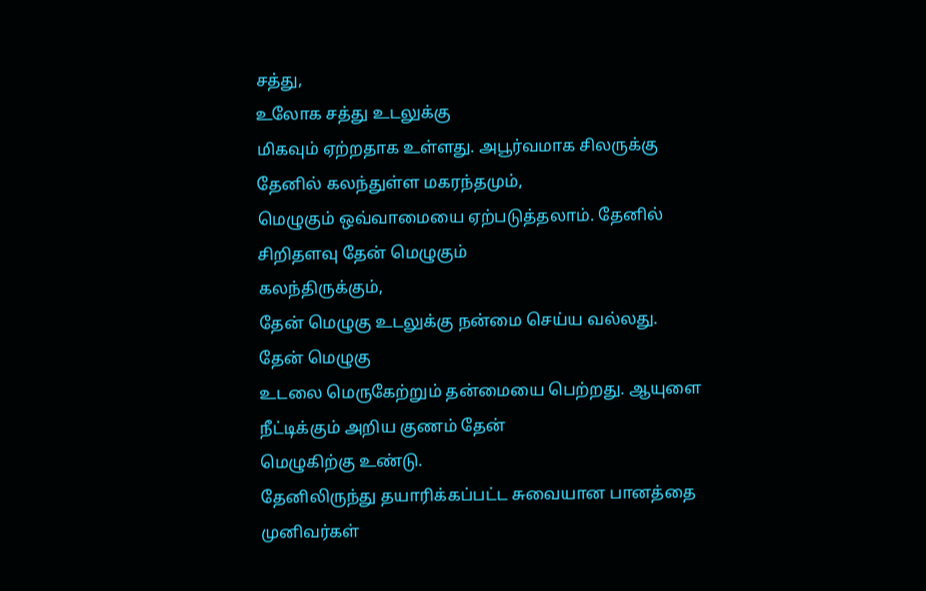சத்து,
உலோக சத்து உடலுக்கு
மிகவும் ஏற்றதாக உள்ளது. அபூர்வமாக சிலருக்கு
தேனில் கலந்துள்ள மகரந்தமும்,
மெழுகும் ஒவ்வாமையை ஏற்படுத்தலாம். தேனில்
சிறிதளவு தேன் மெழுகும்
கலந்திருக்கும்,
தேன் மெழுகு உடலுக்கு நன்மை செய்ய வல்லது.
தேன் மெழுகு
உடலை மெருகேற்றும் தன்மையை பெற்றது. ஆயுளை
நீட்டிக்கும் அறிய குணம் தேன்
மெழுகிற்கு உண்டு.
தேனிலிருந்து தயாரிக்கப்பட்ட சுவையான பானத்தை
முனிவர்கள்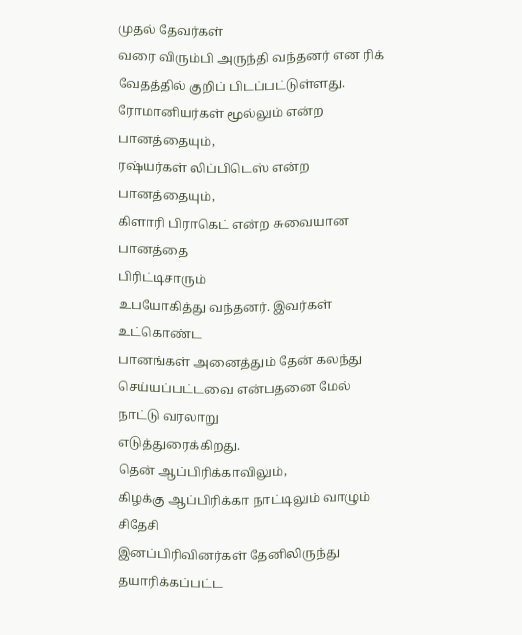முதல் தேவர்கள்
வரை விரும்பி அருந்தி வந்தனர் என ரிக்
வேதத்தில் குறிப் பிடப்பட்டுள்ளது.
ரோமானியர்கள் மூல்லும் என்ற பானத்தையும்,
ரஷ்யர்கள் லிப்பிடெஸ் என்ற
பானத்தையும்,
கிளாரி பிராகெட் என்ற சுவையான பானத்தை
பிரிட்டிசாரும்
உபயோகித்து வந்தனர். இவர்கள் உட்கொண்ட
பானங்கள் அனைத்தும் தேன் கலந்து
செய்யப்பட்டவை என்பதனை மேல் நாட்டு வரலாறு
எடுத்துரைக்கிறது.
தென் ஆப்பிரிக்காவிலும்,
கிழக்கு ஆப்பிரிக்கா நாட்டிலும் வாழும் சிதேசி
இனப்பிரிவினர்கள் தேனிலிருந்து தயாரிக்கப்பட்ட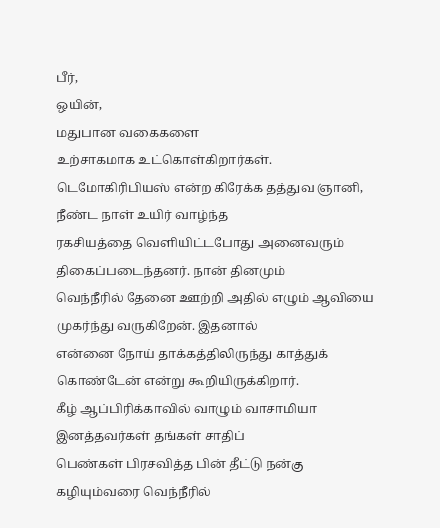பீர்,
ஒயின்,
மதுபான வகைகளை
உற்சாகமாக உட்கொள்கிறார்கள்.
டெமோகிரிபியஸ் என்ற கிரேக்க தத்துவ ஞானி,
நீண்ட நாள் உயிர் வாழ்ந்த
ரகசியத்தை வெளியிட்டபோது அனைவரும்
திகைப்படைந்தனர். நான் தினமும்
வெந்நீரில் தேனை ஊற்றி அதில் எழும் ஆவியை
முகர்ந்து வருகிறேன். இதனால்
என்னை நோய் தாக்கத்திலிருந்து காத்துக்
கொண்டேன் என்று கூறியிருக்கிறார்.
கீழ் ஆப்பிரிக்காவில் வாழும் வாசாமியா
இனத்தவர்கள் தங்கள் சாதிப்
பெண்கள் பிரசவித்த பின் தீட்டு நன்கு
கழியும்வரை வெந்நீரில்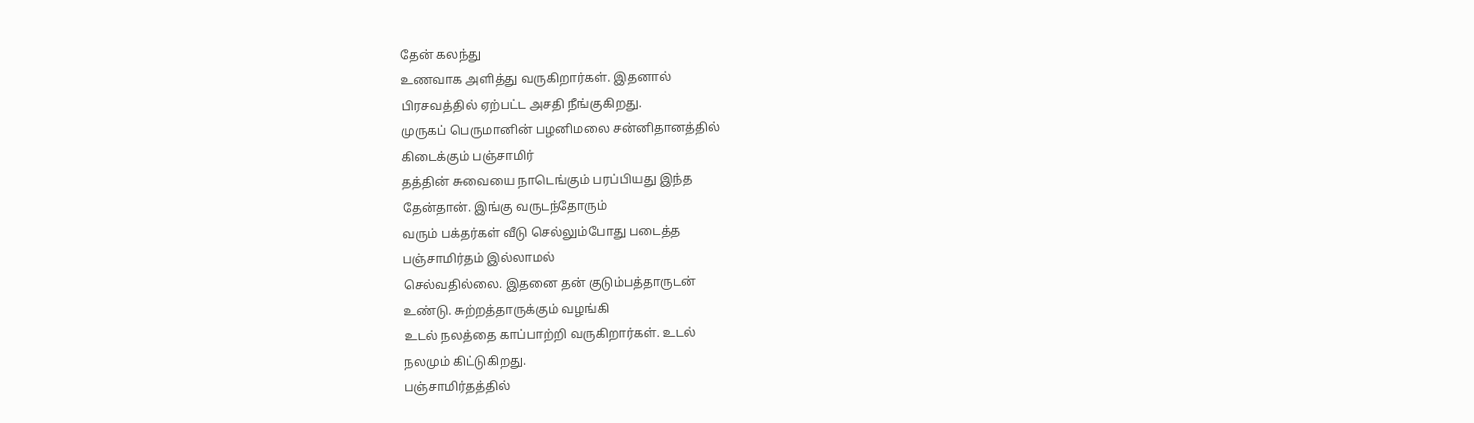தேன் கலந்து
உணவாக அளித்து வருகிறார்கள். இதனால்
பிரசவத்தில் ஏற்பட்ட அசதி நீங்குகிறது.
முருகப் பெருமானின் பழனிமலை சன்னிதானத்தில்
கிடைக்கும் பஞ்சாமிர்
தத்தின் சுவையை நாடெங்கும் பரப்பியது இந்த
தேன்தான். இங்கு வருடந்தோரும்
வரும் பக்தர்கள் வீடு செல்லும்போது படைத்த
பஞ்சாமிர்தம் இல்லாமல்
செல்வதில்லை. இதனை தன் குடும்பத்தாருடன்
உண்டு. சுற்றத்தாருக்கும் வழங்கி
உடல் நலத்தை காப்பாற்றி வருகிறார்கள். உடல்
நலமும் கிட்டுகிறது.
பஞ்சாமிர்தத்தில்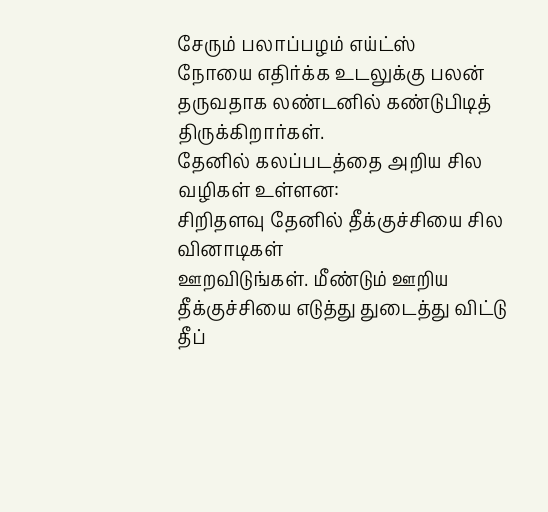சேரும் பலாப்பழம் எய்ட்ஸ்
நோயை எதிர்க்க உடலுக்கு பலன்
தருவதாக லண்டனில் கண்டுபிடித்
திருக்கிறார்கள்.
தேனில் கலப்படத்தை அறிய சில வழிகள் உள்ளன:
சிறிதளவு தேனில் தீக்குச்சியை சில வினாடிகள்
ஊறவிடுங்கள். மீண்டும் ஊறிய
தீக்குச்சியை எடுத்து துடைத்து விட்டு தீப்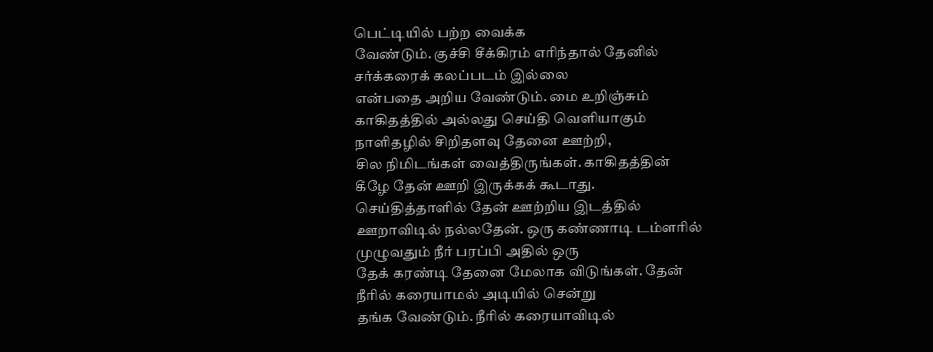பெட்டியில் பற்ற வைக்க
வேண்டும். குச்சி சீக்கிரம் எரிந்தால் தேனில்
சர்க்கரைக் கலப்படம் இல்லை
என்பதை அறிய வேண்டும். மை உறிஞ்சும்
காகிதத்தில் அல்லது செய்தி வெளியாகும்
நாளிதழில் சிறிதளவு தேனை ஊற்றி,
சில நிமிடங்கள் வைத்திருங்கள். காகிதத்தின்
கீழே தேன் ஊறி இருக்கக் கூடாது.
செய்தித்தாளில் தேன் ஊற்றிய இடத்தில்
ஊறாவிடில் நல்லதேன். ஒரு கண்ணாடி டம்ளரில்
முழுவதும் நீர் பரப்பி அதில் ஒரு
தேக் கரண்டி தேனை மேலாக விடுங்கள். தேன்
நீரில் கரையாமல் அடியில் சென்று
தங்க வேண்டும். நீரில் கரையாவிடில்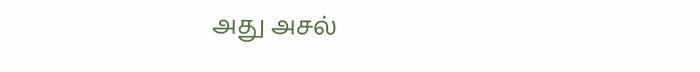அது அசல்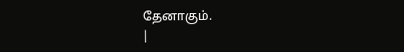தேனாகும்.
|